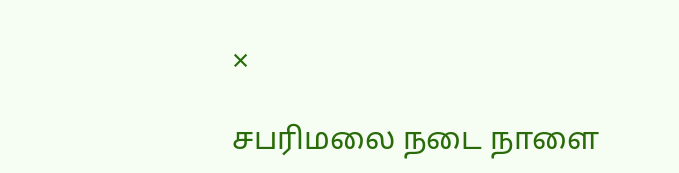×

சபரிமலை நடை நாளை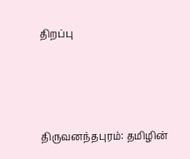திறப்பு



திருவனந்தபுரம்: தமிழின்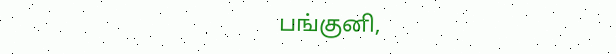பங்குனி,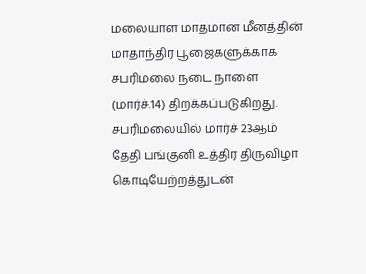மலையாள மாதமான மீனத்தின் மாதாந்திர பூஜைகளுக்காக சபரிமலை நடை நாளை (மார்ச்.14) திறக்கப்படுகிறது. சபரிமலையில் மார்ச் 23ஆம் தேதி பங்குனி உத்திர திருவிழா கொடியேற்றத்துடன்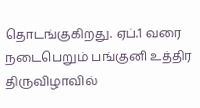தொடங்குகிறது. ஏப்.1 வரை நடைபெறும் பங்குனி உத்திர திருவிழாவில்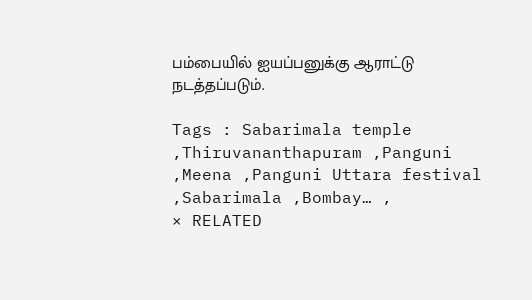பம்பையில் ஐயப்பனுக்கு ஆராட்டு நடத்தப்படும்.

Tags : Sabarimala temple ,Thiruvananthapuram ,Panguni ,Meena ,Panguni Uttara festival ,Sabarimala ,Bombay… ,
× RELATED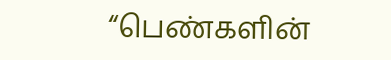“பெண்களின்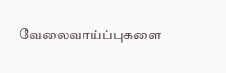வேலைவாய்ப்புகளை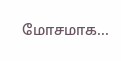மோசமாக...